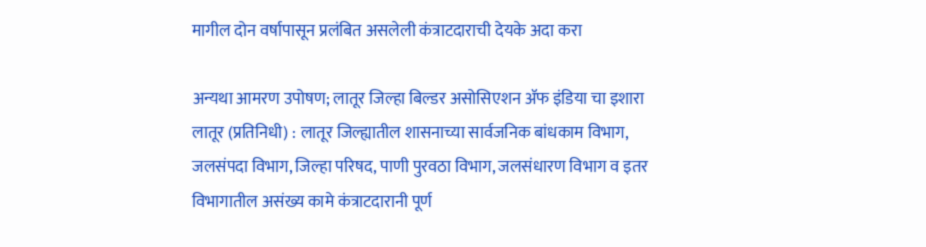मागील दोन वर्षापासून प्रलंबित असलेली कंत्राटदाराची देयके अदा करा

अन्यथा आमरण उपोषण; लातूर जिल्हा बिल्डर असोसिएशन ॲफ इंडिया चा इशारा
लातूर (प्रतिनिधी) : लातूर जिल्ह्यातील शासनाच्या सार्वजनिक बांधकाम विभाग, जलसंपदा विभाग, जिल्हा परिषद, पाणी पुरवठा विभाग, जलसंधारण विभाग व इतर विभागातील असंख्य कामे कंत्राटदारानी पूर्ण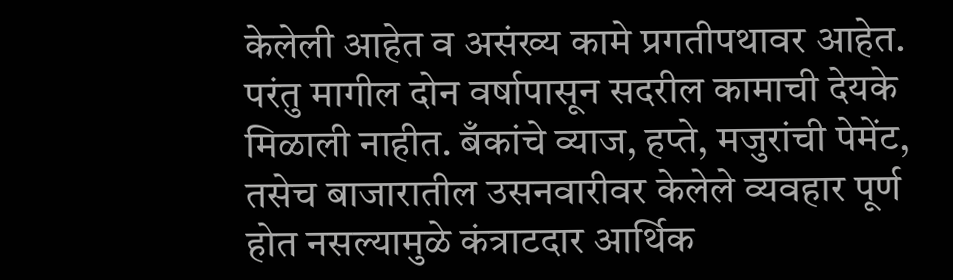केलेली आहेत व असंख्य कामे प्रगतीपथावर आहेत. परंतु मागील दोन वर्षापासून सदरील कामाची देयके मिळाली नाहीत. बँकांचे व्याज, हप्ते, मजुरांची पेमेंट, तसेच बाजारातील उसनवारीवर केलेले व्यवहार पूर्ण होत नसल्यामुळे कंत्राटदार आर्थिक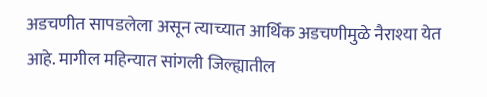अडचणीत सापडलेला असून त्याच्यात आर्थिक अडचणीमुळे नैराश्या येत आहे. मागील महिन्यात सांगली जिल्ह्यातील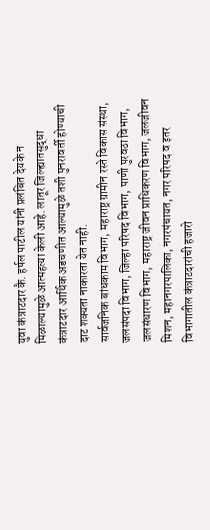युवा कंत्राटदार कै. हर्षल पाटील यांनी प्रलंबित देयके न मिळाल्यामुळे आत्महत्या केली आहे. लातूर जिल्ह्यातसुद्धा कंत्राटदार आर्थिक अडचणीत आल्यामुळे तशी पुनरावर्ती होण्याची दाट शक्यता नाकारता येत नाही.
सार्वजनिक बांधकाम विभाग, महाराष्ट्र ग्रामीन रस्ते विकास संस्था, जलसंपदा विभाग, जिल्हा परिषद विभाग, पाणी पुरवठा विभाग, जलसंधारण विभाग, महाराष्ट्र जीवन प्राधिकरण विभाग, जलजीवन मिशन, महानगरपालिका, नगरपंचायत, नगर परिषद व इतर विभागातील कंत्राटदारांची हजारो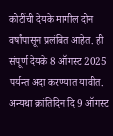कोटींची देयके मागील दोन वर्षांपासून प्रलंबित आहेत. ही संपूर्ण देयके 8 ऑगस्ट 2025 पर्यन्त अदा करण्यात यावीत. अन्यथा क्रांतिदिन दि 9 ऑगस्ट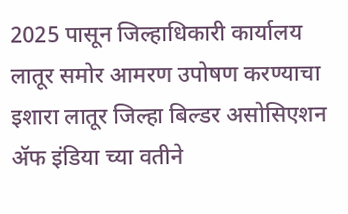2025 पासून जिल्हाधिकारी कार्यालय लातूर समोर आमरण उपोषण करण्याचा इशारा लातूर जिल्हा बिल्डर असोसिएशन ॲफ इंडिया च्या वतीने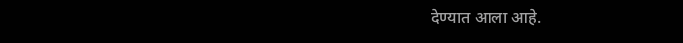देण्यात आला आहे.